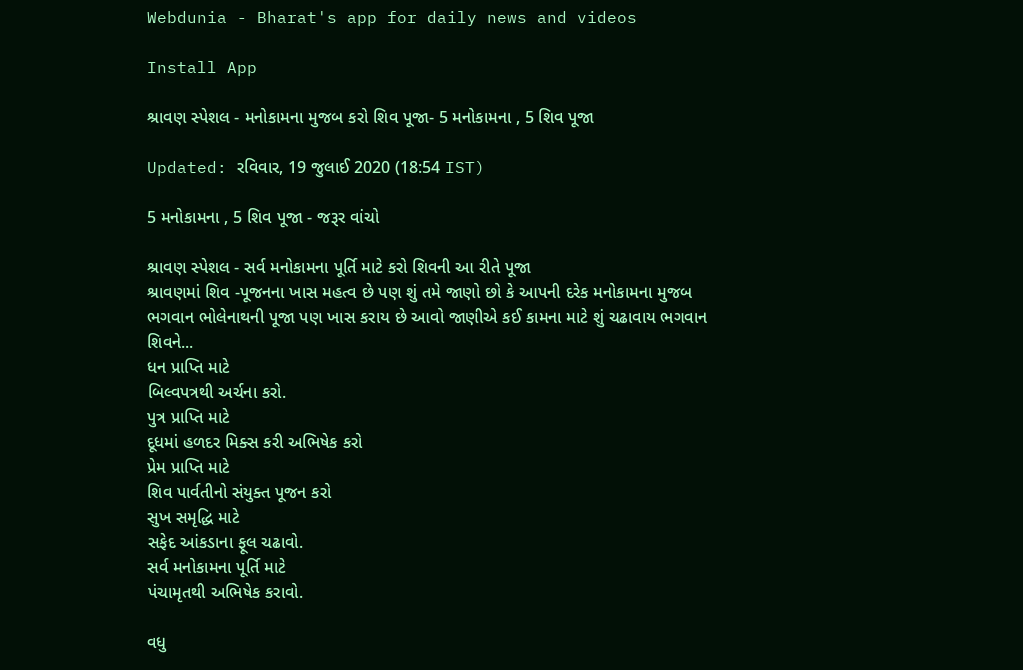Webdunia - Bharat's app for daily news and videos

Install App

શ્રાવણ સ્પેશલ - મનોકામના મુજબ કરો શિવ પૂજા- 5 મનોકામના , 5 શિવ પૂજા

Updated: રવિવાર, 19 જુલાઈ 2020 (18:54 IST)

5 મનોકામના , 5 શિવ પૂજા - જરૂર વાંચો

શ્રાવણ સ્પેશલ - સર્વ મનોકામના પૂર્તિ માટે કરો શિવની આ રીતે પૂજા
શ્રાવણમાં શિવ -પૂજનના ખાસ મહત્વ છે પણ શું તમે જાણો છો કે આપની દરેક મનોકામના મુજબ ભગવાન ભોલેનાથની પૂજા પણ ખાસ કરાય છે આવો જાણીએ કઈ કામના માટે શું ચઢાવાય ભગવાન શિવને...
ધન પ્રાપ્તિ માટે
બિલ્વપત્રથી અર્ચના કરો.
પુત્ર પ્રાપ્તિ માટે
દૂધમાં હળદર મિક્સ કરી અભિષેક કરો
પ્રેમ પ્રાપ્તિ માટે
શિવ પાર્વતીનો સંયુક્ત પૂજન કરો
સુખ સમૃદ્ધિ માટે
સફેદ આંકડાના ફૂલ ચઢાવો.
સર્વ મનોકામના પૂર્તિ માટે
પંચામૃતથી અભિષેક કરાવો.

વધુ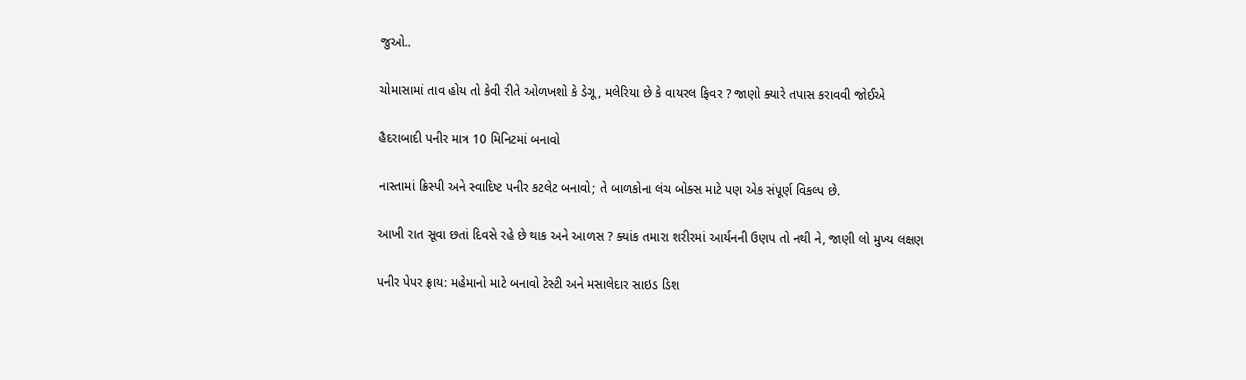જુઓ..

ચોમાસામાં તાવ હોય તો કેવી રીતે ઓળખશો કે ડેગૂ, મલેરિયા છે કે વાયરલ ફિવર ? જાણો ક્યારે તપાસ કરાવવી જોઈએ

હૈદરાબાદી પનીર માત્ર 10 મિનિટમાં બનાવો

નાસ્તામાં ક્રિસ્પી અને સ્વાદિષ્ટ પનીર કટલેટ બનાવો; તે બાળકોના લંચ બોક્સ માટે પણ એક સંપૂર્ણ વિકલ્પ છે.

આખી રાત સૂવા છતાં દિવસે રહે છે થાક અને આળસ ? ક્યાંક તમારા શરીરમાં આર્યનની ઉણપ તો નથી ને, જાણી લો મુખ્ય લક્ષણ

પનીર પેપર ફ્રાય: મહેમાનો માટે બનાવો ટેસ્ટી અને મસાલેદાર સાઇડ ડિશ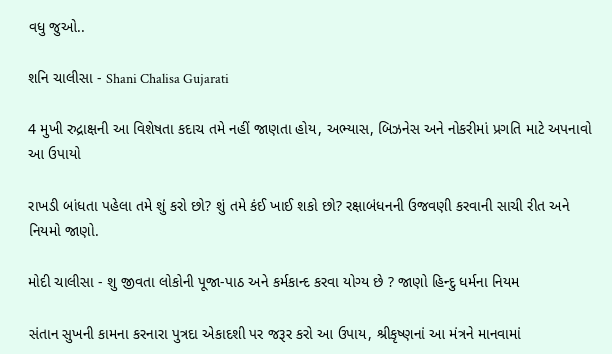વધુ જુઓ..

શનિ ચાલીસા - Shani Chalisa Gujarati

4 મુખી રુદ્રાક્ષની આ વિશેષતા કદાચ તમે નહીં જાણતા હોય, અભ્યાસ, બિઝનેસ અને નોકરીમાં પ્રગતિ માટે અપનાવો આ ઉપાયો

રાખડી બાંધતા પહેલા તમે શું કરો છો? શું તમે કંઈ ખાઈ શકો છો? રક્ષાબંધનની ઉજવણી કરવાની સાચી રીત અને નિયમો જાણો.

મોદી ચાલીસા - શુ જીવતા લોકોની પૂજા-પાઠ અને કર્મકાન્દ કરવા યોગ્ય છે ? જાણો હિન્દુ ધર્મના નિયમ

સંતાન સુખની કામના કરનારા પુત્રદા એકાદશી પર જરૂર કરો આ ઉપાય, શ્રીકૃષ્ણનાં આ મંત્રને માનવામાં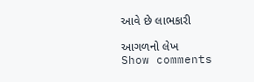આવે છે લાભકારી

આગળનો લેખ
Show comments